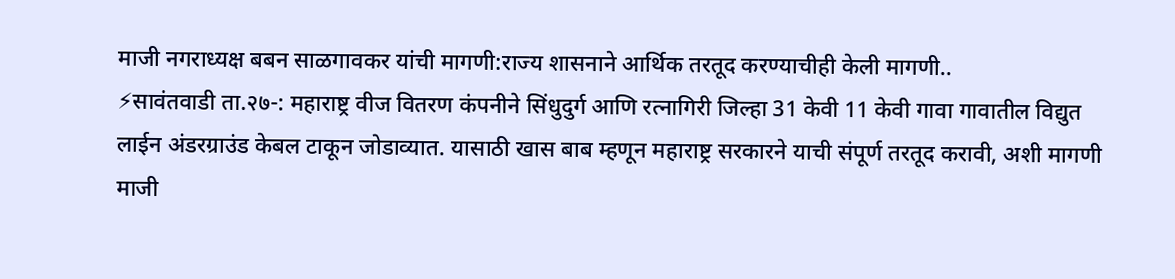माजी नगराध्यक्ष बबन साळगावकर यांची मागणी:राज्य शासनाने आर्थिक तरतूद करण्याचीही केली मागणी..
⚡सावंतवाडी ता.२७-: महाराष्ट्र वीज वितरण कंपनीने सिंधुदुर्ग आणि रत्नागिरी जिल्हा 31 केवी 11 केवी गावा गावातील विद्युत लाईन अंडरग्राउंड केबल टाकून जोडाव्यात. यासाठी खास बाब म्हणून महाराष्ट्र सरकारने याची संपूर्ण तरतूद करावी, अशी मागणी माजी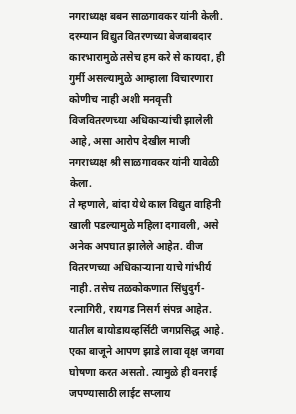नगराध्यक्ष बबन साळगावकर यांनी केली.
दरम्यान विद्युत वितरणच्या बेजबाबदार कारभारामुळे तसेच हम करे से कायदा, ही गुर्मी असल्यामुळे आम्हाला विचारणारा कोणीच नाही अशी मनवृत्ती विजवितरणच्या अधिकाऱ्यांची झालेली आहे, असा आरोप देखील माजी नगराध्यक्ष श्री साळगावकर यांनी यावेळी केला.
ते म्हणाले, बांदा येथे काल विद्युत वाहिनी खाली पडल्यामुळे महिला दगावली, असे अनेक अपघात झालेले आहेत. वीज वितरणच्या अधिकाऱ्याना याचे गांभीर्य नाही. तसेच तळकोकणात सिंधुदुर्ग- रत्नागिरी, रायगड निसर्ग संपन्न आहेत. यातील बायोडायव्हर्सिटी जगप्रसिद्ध आहे. एका बाजूने आपण झाडे लावा वृक्ष जगवा घोषणा करत असतो. त्यामुळे ही वनराई जपण्यासाठी लाईट सप्लाय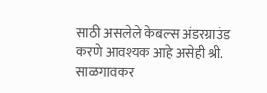साठी असलेले केबल्स अंडरग्राउंड करणे आवश्यक आहे असेही श्री. साळगावकर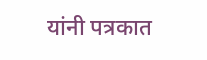यांनी पत्रकात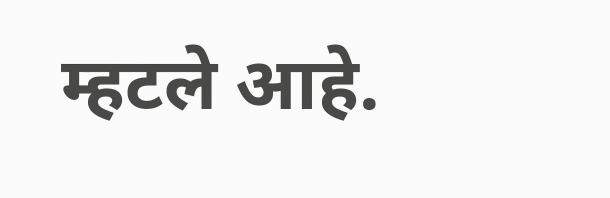म्हटले आहे.